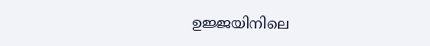ഉജ്ജയിനിലെ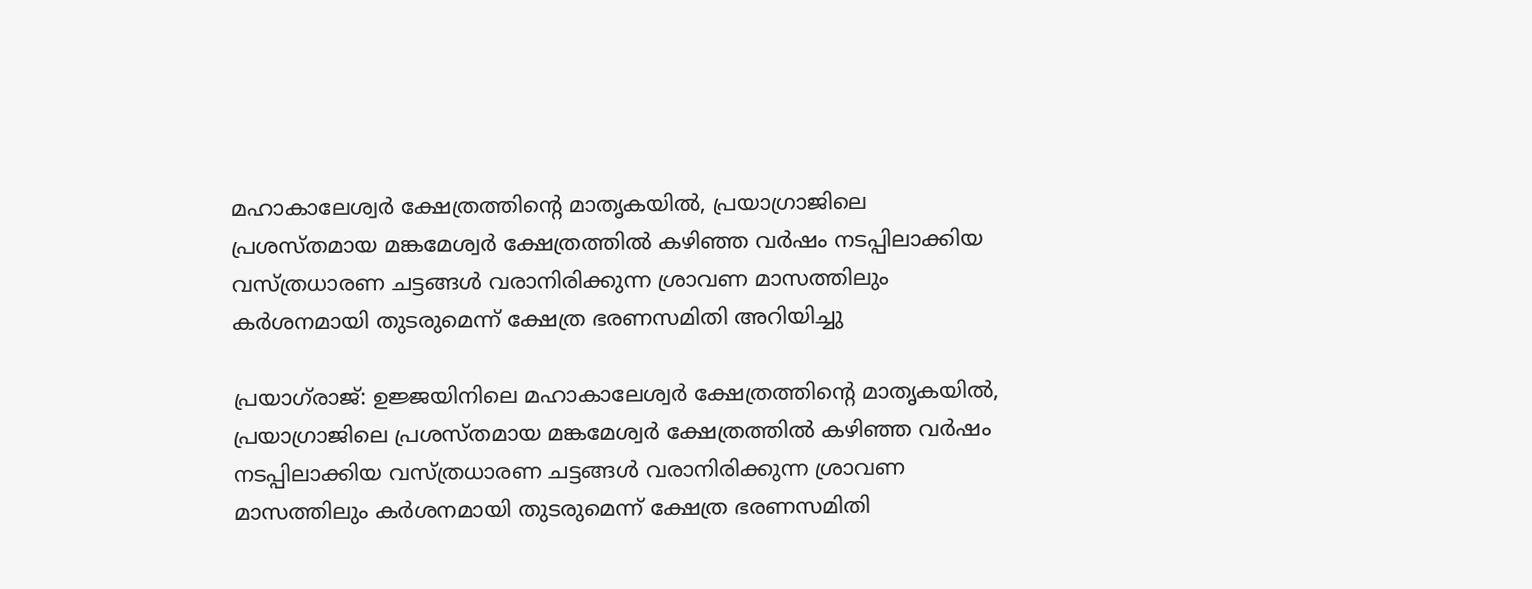മഹാകാലേശ്വർ ക്ഷേത്രത്തിന്‍റെ മാതൃകയിൽ, പ്രയാഗ്രാജിലെ പ്രശസ്തമായ മങ്കമേശ്വർ ക്ഷേത്രത്തിൽ കഴിഞ്ഞ വർഷം നടപ്പിലാക്കിയ വസ്ത്രധാരണ ചട്ടങ്ങൾ വരാനിരിക്കുന്ന ശ്രാവണ മാസത്തിലും കർശനമായി തുടരുമെന്ന് ക്ഷേത്ര ഭരണസമിതി അറിയിച്ചു

പ്രയാഗ്‌രാജ്: ഉജ്ജയിനിലെ മഹാകാലേശ്വർ ക്ഷേത്രത്തിന്‍റെ മാതൃകയിൽ, പ്രയാഗ്രാജിലെ പ്രശസ്തമായ മങ്കമേശ്വർ ക്ഷേത്രത്തിൽ കഴിഞ്ഞ വർഷം നടപ്പിലാക്കിയ വസ്ത്രധാരണ ചട്ടങ്ങൾ വരാനിരിക്കുന്ന ശ്രാവണ മാസത്തിലും കർശനമായി തുടരുമെന്ന് ക്ഷേത്ര ഭരണസമിതി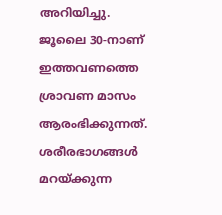അറിയിച്ചു. ജൂലൈ 30-നാണ് ഇത്തവണത്തെ ശ്രാവണ മാസം ആരംഭിക്കുന്നത്. ശരീരഭാഗങ്ങൾ മറയ്ക്കുന്ന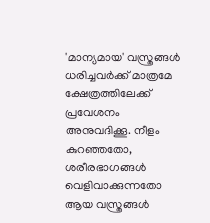'മാന്യമായ' വസ്ത്രങ്ങൾ ധരിച്ചവർക്ക് മാത്രമേ ക്ഷേത്രത്തിലേക്ക് പ്രവേശനം അനുവദിക്കൂ. നീളം കുറഞ്ഞതോ, ശരീരഭാഗങ്ങൾ വെളിവാക്കുന്നതോ ആയ വസ്ത്രങ്ങൾ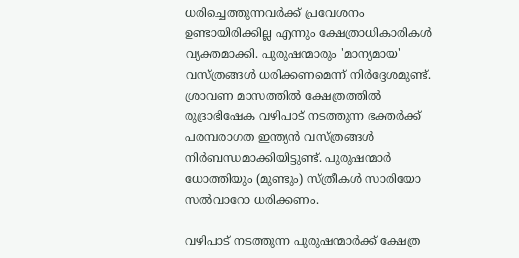ധരിച്ചെത്തുന്നവർക്ക് പ്രവേശനം ഉണ്ടായിരിക്കില്ല എന്നും ക്ഷേത്രാധികാരികൾ വ്യക്തമാക്കി. പുരുഷന്മാരും 'മാന്യമായ' വസ്ത്രങ്ങൾ ധരിക്കണമെന്ന് നിർദ്ദേശമുണ്ട്. ശ്രാവണ മാസത്തിൽ ക്ഷേത്രത്തിൽ രുദ്രാഭിഷേക വഴിപാട് നടത്തുന്ന ഭക്തർക്ക് പരമ്പരാഗത ഇന്ത്യൻ വസ്ത്രങ്ങൾ നിർബന്ധമാക്കിയിട്ടുണ്ട്. പുരുഷന്മാർ ധോത്തിയും (മുണ്ടും) സ്ത്രീകൾ സാരിയോ സൽവാറോ ധരിക്കണം.

വഴിപാട് നടത്തുന്ന പുരുഷന്മാർക്ക് ക്ഷേത്ര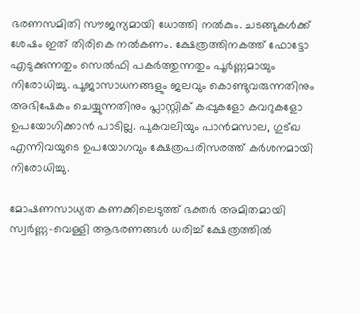ഭരണസമിതി സൗജന്യമായി ധോത്തി നൽകും. ചടങ്ങുകൾക്ക് ശേഷം ഇത് തിരികെ നൽകണം. ക്ഷേത്രത്തിനകത്ത് ഫോട്ടോ എടുക്കുന്നതും സെൽഫി പകർത്തുന്നതും പൂർണ്ണമായും നിരോധിച്ചു. പൂജാസാധനങ്ങളും ജലവും കൊണ്ടുവരുന്നതിനും അഭിഷേകം ചെയ്യുന്നതിനും പ്ലാസ്റ്റിക് കപ്പുകളോ കവറുകളോ ഉപയോഗിക്കാൻ പാടില്ല. പുകവലിയും പാൻമസാല, ഗുട്ഖ എന്നിവയുടെ ഉപയോഗവും ക്ഷേത്രപരിസരത്ത് കർശനമായി നിരോധിച്ചു.

മോഷണസാധ്യത കണക്കിലെടുത്ത് ഭക്തർ അമിതമായി സ്വർണ്ണ-വെള്ളി ആഭരണങ്ങൾ ധരിച്ച് ക്ഷേത്രത്തിൽ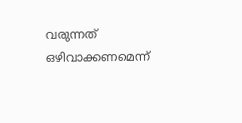വരുന്നത് ഒഴിവാക്കണമെന്ന്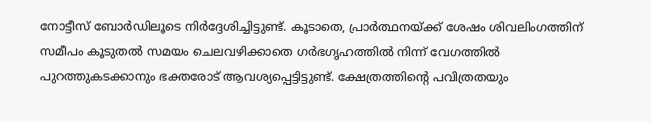നോട്ടീസ് ബോർഡിലൂടെ നിർദ്ദേശിച്ചിട്ടുണ്ട്. കൂടാതെ, പ്രാർത്ഥനയ്ക്ക് ശേഷം ശിവലിംഗത്തിന് സമീപം കൂടുതൽ സമയം ചെലവഴിക്കാതെ ഗർഭഗൃഹത്തിൽ നിന്ന് വേഗത്തിൽ പുറത്തുകടക്കാനും ഭക്തരോട് ആവശ്യപ്പെട്ടിട്ടുണ്ട്. ക്ഷേത്രത്തിന്‍റെ പവിത്രതയും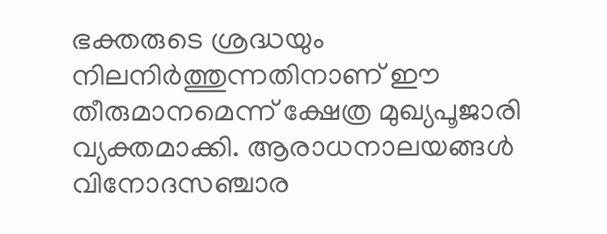ഭക്തരുടെ ശ്രദ്ധയും നിലനിർത്തുന്നതിനാണ് ഈ തീരുമാനമെന്ന് ക്ഷേത്ര മുഖ്യപൂജാരി വ്യക്തമാക്കി. ആരാധനാലയങ്ങൾ വിനോദസഞ്ചാര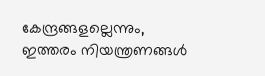കേന്ദ്രങ്ങളല്ലെന്നും, ഇത്തരം നിയന്ത്രണങ്ങൾ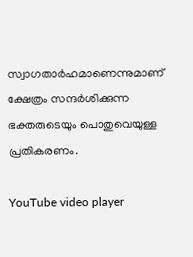സ്വാഗതാർഹമാണെന്നുമാണ് ക്ഷേത്രം സന്ദർശിക്കുന്ന ഭക്തരുടെയും പൊതുവെയുള്ള പ്രതികരണം.

YouTube video player